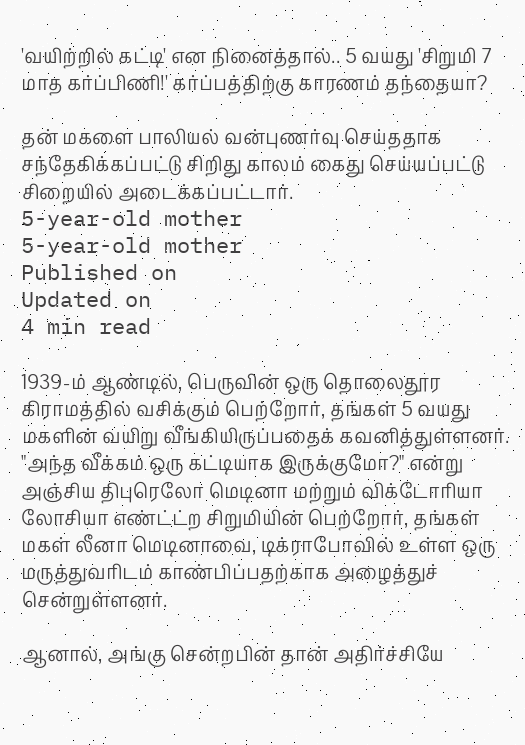'வயிற்றில் கட்டி' என நினைத்தால்.. 5 வயது 'சிறுமி 7 மாத கர்ப்பிணி!' கர்ப்பத்திற்கு காரணம் தந்தையா?

தன் மகளை பாலியல் வன்புணர்வு செய்ததாக சந்தேகிக்கப்பட்டு சிறிது காலம் கைது செய்யப்பட்டு சிறையில் அடைக்கப்பட்டார்.
5-year-old mother
5-year-old mother
Published on
Updated on
4 min read

1939-ம் ஆண்டில், பெருவின் ஒரு தொலைதூர கிராமத்தில் வசிக்கும் பெற்றோர், தங்கள் 5 வயது மகளின் வயிறு வீங்கியிருப்பதைக் கவனித்துள்ளனர். "அந்த வீக்கம் ஒரு கட்டியாக இருக்குமோ?" என்று அஞ்சிய திபுரெலோ மெடினா மற்றும் விக்டோரியா லோசியா எண்ட்ட்ற சிறுமியின் பெற்றோர், தங்கள் மகள் லீனா மெடினாவை, டிக்ராபோவில் உள்ள ஒரு மருத்துவரிடம் காண்பிப்பதற்காக அழைத்துச் சென்றுள்ளனர்.

ஆனால், அங்கு சென்றபின் தான் அதிர்ச்சியே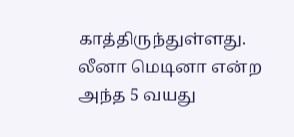காத்திருந்துள்ளது. லீனா மெடினா என்ற அந்த 5 வயது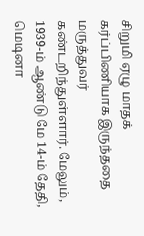சிறுமி ஏழு மாதக் கர்ப்பிணியாக இருந்ததை மருத்துவர் கண்டறிந்துள்ளார். மேலும், 1939-ம் ஆண்டு மே 14-ம் தேதி, மெடினா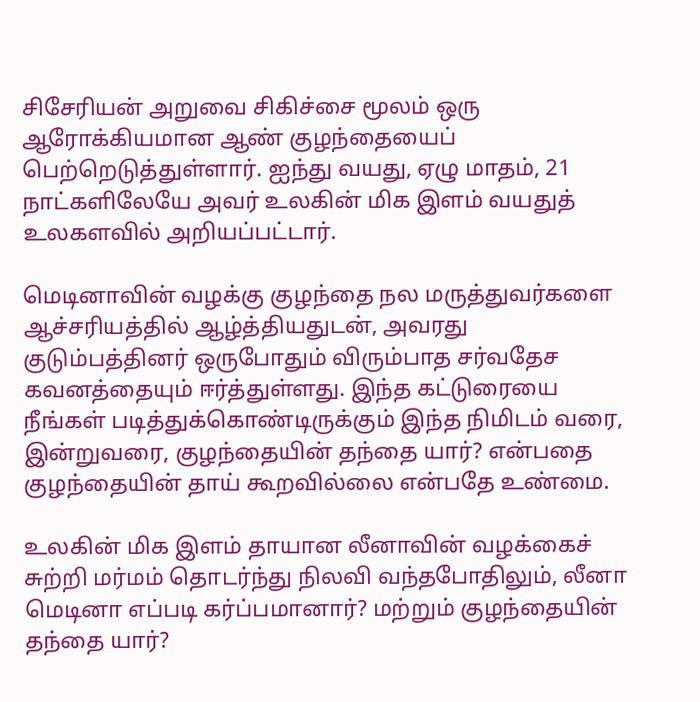சிசேரியன் அறுவை சிகிச்சை மூலம் ஒரு ஆரோக்கியமான ஆண் குழந்தையைப் பெற்றெடுத்துள்ளார். ஐந்து வயது, ஏழு மாதம், 21 நாட்களிலேயே அவர் உலகின் மிக இளம் வயதுத் உலகளவில் அறியப்பட்டார்.

மெடினாவின் வழக்கு குழந்தை நல மருத்துவர்களை ஆச்சரியத்தில் ஆழ்த்தியதுடன், அவரது குடும்பத்தினர் ஒருபோதும் விரும்பாத சர்வதேச கவனத்தையும் ஈர்த்துள்ளது. இந்த கட்டுரையை நீங்கள் படித்துக்கொண்டிருக்கும் இந்த நிமிடம் வரை, இன்றுவரை, குழந்தையின் தந்தை யார்? என்பதை குழந்தையின் தாய் கூறவில்லை என்பதே உண்மை.

உலகின் மிக இளம் தாயான லீனாவின் வழக்கைச் சுற்றி மர்மம் தொடர்ந்து நிலவி வந்தபோதிலும், லீனா மெடினா எப்படி கர்ப்பமானார்? மற்றும் குழந்தையின் தந்தை யார்?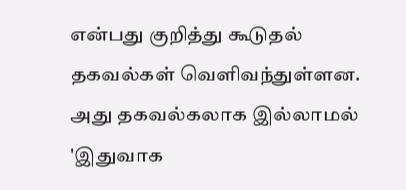என்பது குறித்து கூடுதல் தகவல்கள் வெளிவந்துள்ளன. அது தகவல்கலாக இல்லாமல் 'இதுவாக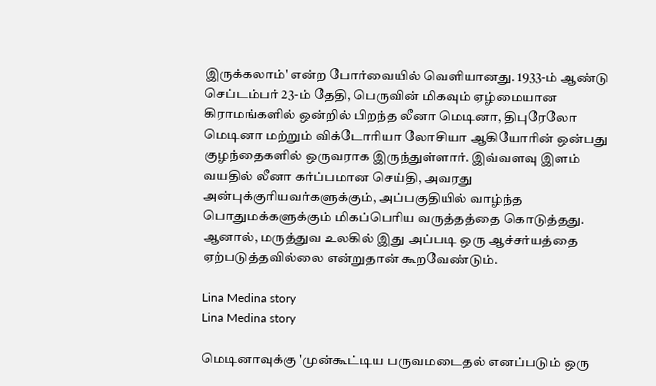இருக்கலாம்' என்ற போர்வையில் வெளியானது. 1933-ம் ஆண்டு செப்டம்பர் 23-ம் தேதி, பெருவின் மிகவும் ஏழ்மையான கிராமங்களில் ஒன்றில் பிறந்த லீனா மெடினா, திபுரேலோ மெடினா மற்றும் விக்டோரியா லோசியா ஆகியோரின் ஒன்பது குழந்தைகளில் ஒருவராக இருந்துள்ளார். இவ்வளவு இளம் வயதில் லீனா கர்ப்பமான செய்தி, அவரது அன்புக்குரியவர்களுக்கும், அப்பகுதியில் வாழ்ந்த பொதுமக்களுக்கும் மிகப்பெரிய வருத்தத்தை கொடுத்தது. ஆனால், மருத்துவ உலகில் இது அப்படி ஒரு ஆச்சர்யத்தை ஏற்படுத்தவில்லை என்றுதான் கூறவேண்டும்.

Lina Medina story
Lina Medina story

மெடினாவுக்கு 'முன்கூட்டிய பருவமடைதல் எனப்படும் ஒரு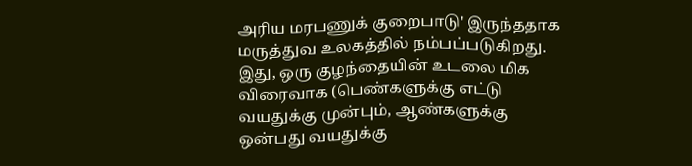அரிய மரபணுக் குறைபாடு' இருந்ததாக மருத்துவ உலகத்தில் நம்பப்படுகிறது. இது, ஒரு குழந்தையின் உடலை மிக விரைவாக (பெண்களுக்கு எட்டு வயதுக்கு முன்பும், ஆண்களுக்கு ஒன்பது வயதுக்கு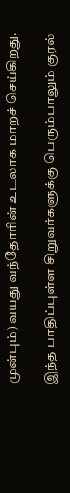முன்பும்) வயது வந்தோரின் உடலாக மாறச் செய்கிறது.

இந்த பாதிப்புள்ள சிறுவர்களுக்கு பெரும்பாலும் குரல்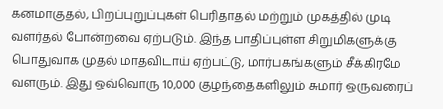கனமாகுதல், பிறப்புறுப்புகள் பெரிதாதல் மற்றும் முகத்தில் முடி வளர்தல் போன்றவை ஏற்படும். இந்த பாதிப்புள்ள சிறுமிகளுக்கு பொதுவாக முதல் மாதவிடாய் ஏற்பட்டு, மார்பகங்களும் சீக்கிரமே வளரும். இது ஒவ்வொரு 10,000 குழந்தைகளிலும் சுமார் ஒருவரைப்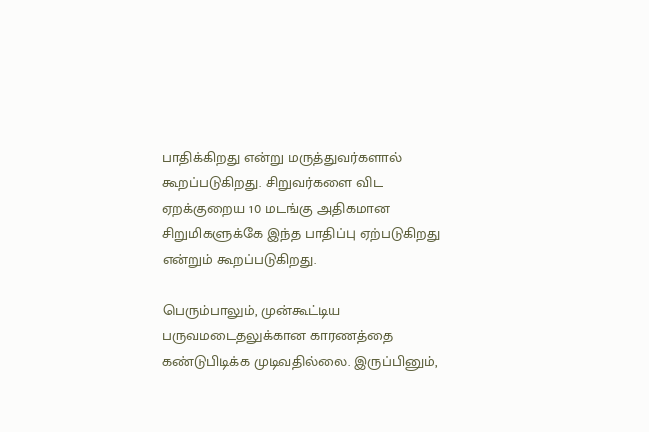பாதிக்கிறது என்று மருத்துவர்களால் கூறப்படுகிறது. சிறுவர்களை விட ஏறக்குறைய 10 மடங்கு அதிகமான சிறுமிகளுக்கே இந்த பாதிப்பு ஏற்படுகிறது என்றும் கூறப்படுகிறது.

பெரும்பாலும், முன்கூட்டிய பருவமடைதலுக்கான காரணத்தை கண்டுபிடிக்க முடிவதில்லை. இருப்பினும்,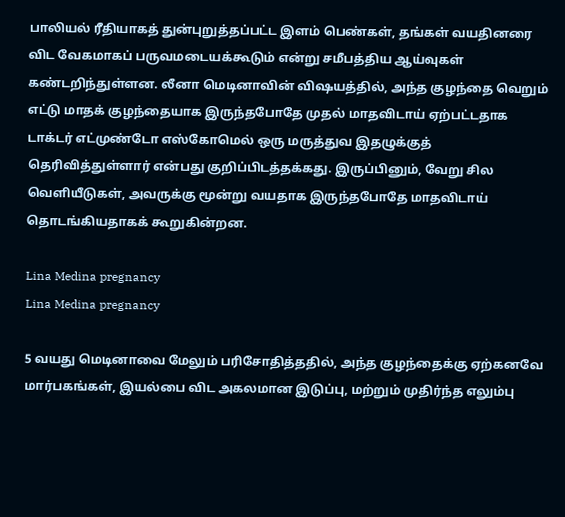பாலியல் ரீதியாகத் துன்புறுத்தப்பட்ட இளம் பெண்கள், தங்கள் வயதினரை விட வேகமாகப் பருவமடையக்கூடும் என்று சமீபத்திய ஆய்வுகள் கண்டறிந்துள்ளன. லீனா மெடினாவின் விஷயத்தில், அந்த குழந்தை வெறும் எட்டு மாதக் குழந்தையாக இருந்தபோதே முதல் மாதவிடாய் ஏற்பட்டதாக டாக்டர் எட்முண்டோ எஸ்கோமெல் ஒரு மருத்துவ இதழுக்குத் தெரிவித்துள்ளார் என்பது குறிப்பிடத்தக்கது. இருப்பினும், வேறு சில வெளியீடுகள், அவருக்கு மூன்று வயதாக இருந்தபோதே மாதவிடாய் தொடங்கியதாகக் கூறுகின்றன.

Lina Medina pregnancy
Lina Medina pregnancy

5 வயது மெடினாவை மேலும் பரிசோதித்ததில், அந்த குழந்தைக்கு ஏற்கனவே மார்பகங்கள், இயல்பை விட அகலமான இடுப்பு, மற்றும் முதிர்ந்த எலும்பு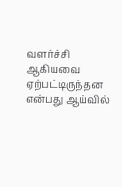வளர்ச்சி ஆகியவை ஏற்பட்டிருந்தன என்பது ஆய்வில்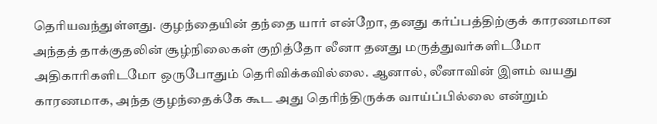தெரியவந்துள்ளது. குழந்தையின் தந்தை யார் என்றோ, தனது கர்ப்பத்திற்குக் காரணமான அந்தத் தாக்குதலின் சூழ்நிலைகள் குறித்தோ லீனா தனது மருத்துவர்களிடமோ அதிகாரிகளிடமோ ஒருபோதும் தெரிவிக்கவில்லை. ஆனால், லீனாவின் இளம் வயது காரணமாக, அந்த குழந்தைக்கே கூட அது தெரிந்திருக்க வாய்ப்பில்லை என்றும்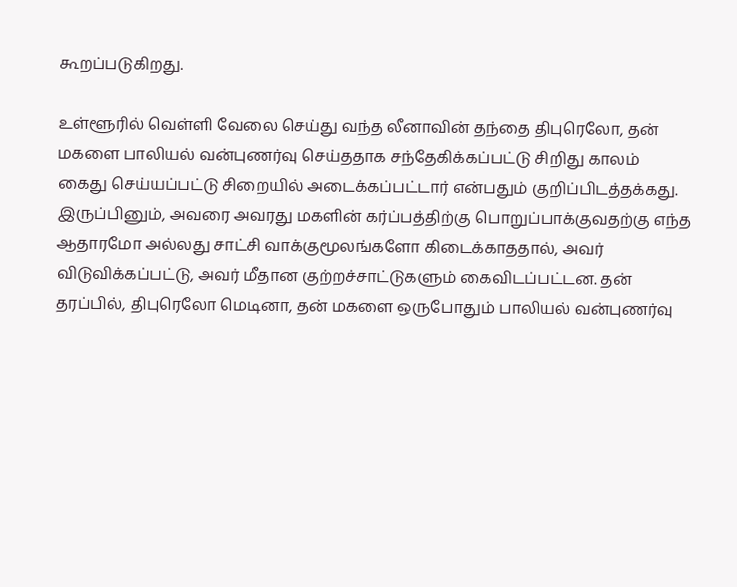கூறப்படுகிறது.

உள்ளூரில் வெள்ளி வேலை செய்து வந்த லீனாவின் தந்தை திபுரெலோ, தன் மகளை பாலியல் வன்புணர்வு செய்ததாக சந்தேகிக்கப்பட்டு சிறிது காலம் கைது செய்யப்பட்டு சிறையில் அடைக்கப்பட்டார் என்பதும் குறிப்பிடத்தக்கது. இருப்பினும், அவரை அவரது மகளின் கர்ப்பத்திற்கு பொறுப்பாக்குவதற்கு எந்த ஆதாரமோ அல்லது சாட்சி வாக்குமூலங்களோ கிடைக்காததால், அவர் விடுவிக்கப்பட்டு, அவர் மீதான குற்றச்சாட்டுகளும் கைவிடப்பட்டன. தன் தரப்பில், திபுரெலோ மெடினா, தன் மகளை ஒருபோதும் பாலியல் வன்புணர்வு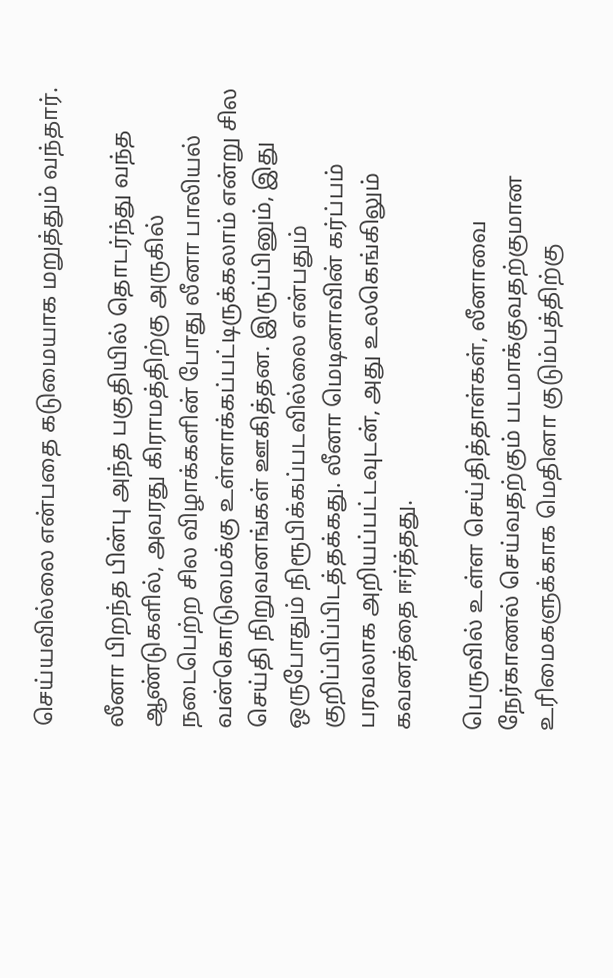செய்யவில்லை என்பதை கடுமையாக மறுத்தும் வந்தார்.

லீனா பிறந்த பின்பு அந்த பகுதியில் தொடர்ந்து வந்த ஆண்டுகளில், அவரது கிராமத்திற்கு அருகில் நடைபெற்ற சில விழாக்களின் போது லீனா பாலியல் வன்கொடுமைக்கு உள்ளாக்கப்பட்டிருக்கலாம் என்று சில செய்தி நிறுவனங்கள் ஊகித்தன. இருப்பினும், இது ஒருபோதும் நிரூபிக்கப்படவில்லை என்பதும் குறிப்பிப்பிடத்தக்கது. லீனா மெடினாவின் கர்ப்பம் பரவலாக அறியப்பட்டவுடன், அது உலகெங்கிலும் கவனத்தை ஈர்த்தது.

பெருவில் உள்ள செய்தித்தாள்கள், லீனாவை நேர்காணல் செய்வதற்கும் படமாக்குவதற்குமான உரிமைகளுக்காக மெதினா குடும்பத்திற்கு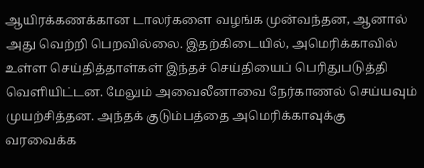ஆயிரக்கணக்கான டாலர்களை வழங்க முன்வந்தன, ஆனால் அது வெற்றி பெறவில்லை. இதற்கிடையில், அமெரிக்காவில் உள்ள செய்தித்தாள்கள் இந்தச் செய்தியைப் பெரிதுபடுத்தி வெளியிட்டன. மேலும் அவைலீனாவை நேர்காணல் செய்யவும் முயற்சித்தன. அந்தக் குடும்பத்தை அமெரிக்காவுக்கு வரவைக்க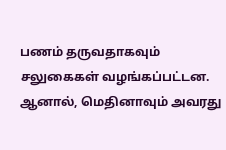பணம் தருவதாகவும் சலுகைகள் வழங்கப்பட்டன. ஆனால், மெதினாவும் அவரது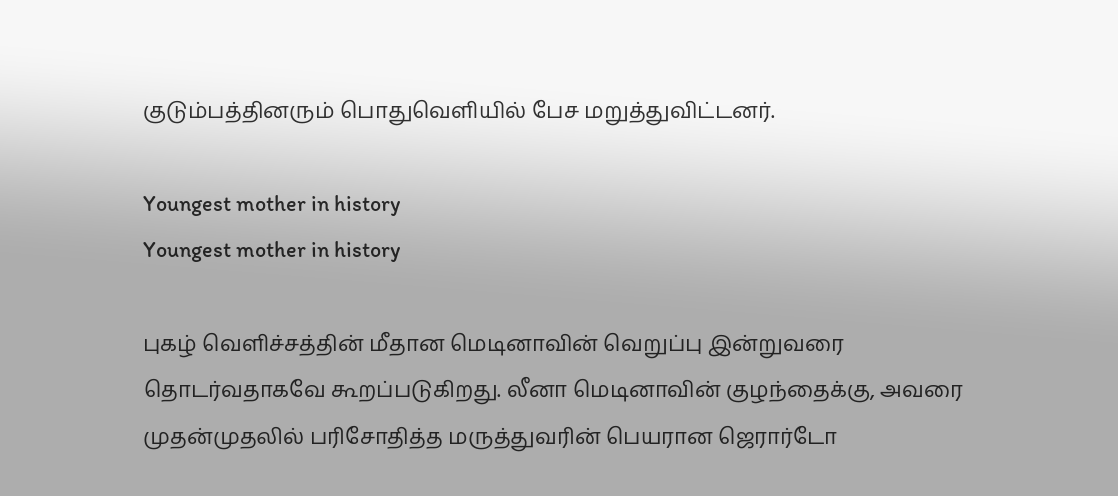குடும்பத்தினரும் பொதுவெளியில் பேச மறுத்துவிட்டனர்.

Youngest mother in history
Youngest mother in history

புகழ் வெளிச்சத்தின் மீதான மெடினாவின் வெறுப்பு இன்றுவரை தொடர்வதாகவே கூறப்படுகிறது. லீனா மெடினாவின் குழந்தைக்கு, அவரை முதன்முதலில் பரிசோதித்த மருத்துவரின் பெயரான ஜெரார்டோ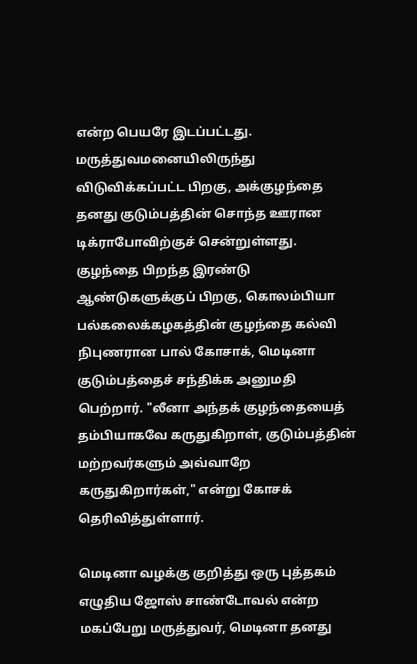என்ற பெயரே இடப்பட்டது. மருத்துவமனையிலிருந்து விடுவிக்கப்பட்ட பிறகு, அக்குழந்தை தனது குடும்பத்தின் சொந்த ஊரான டிக்ராபோவிற்குச் சென்றுள்ளது. குழந்தை பிறந்த இரண்டு ஆண்டுகளுக்குப் பிறகு, கொலம்பியா பல்கலைக்கழகத்தின் குழந்தை கல்வி நிபுணரான பால் கோசாக், மெடினா குடும்பத்தைச் சந்திக்க அனுமதி பெற்றார். "லீனா அந்தக் குழந்தையைத் தம்பியாகவே கருதுகிறாள், குடும்பத்தின் மற்றவர்களும் அவ்வாறே கருதுகிறார்கள்," என்று கோசக் தெரிவித்துள்ளார்.

மெடினா வழக்கு குறித்து ஒரு புத்தகம் எழுதிய ஜோஸ் சாண்டோவல் என்ற மகப்பேறு மருத்துவர், மெடினா தனது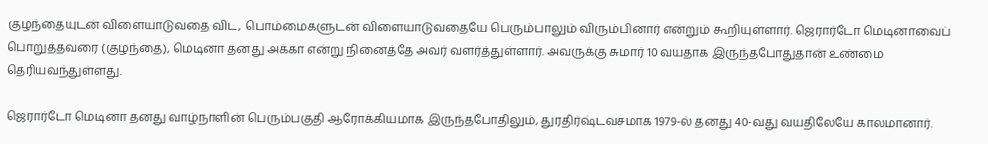குழந்தையுடன் விளையாடுவதை விட, பொம்மைகளுடன் விளையாடுவதையே பெரும்பாலும் விரும்பினார் என்றும் கூறியுள்ளார். ஜெரார்டோ மெடினாவைப் பொறுத்தவரை (குழந்தை), மெடினா தனது அக்கா என்று நினைத்தே அவர் வளர்த்துள்ளார். அவருக்கு சுமார் 10 வயதாக இருந்தபோதுதான் உண்மை தெரியவந்துள்ளது.

ஜெரார்டோ மெடினா தனது வாழ்நாளின் பெரும்பகுதி ஆரோக்கியமாக இருந்தபோதிலும், துரதிர்ஷ்டவசமாக 1979-ல் தனது 40-வது வயதிலேயே காலமானார்.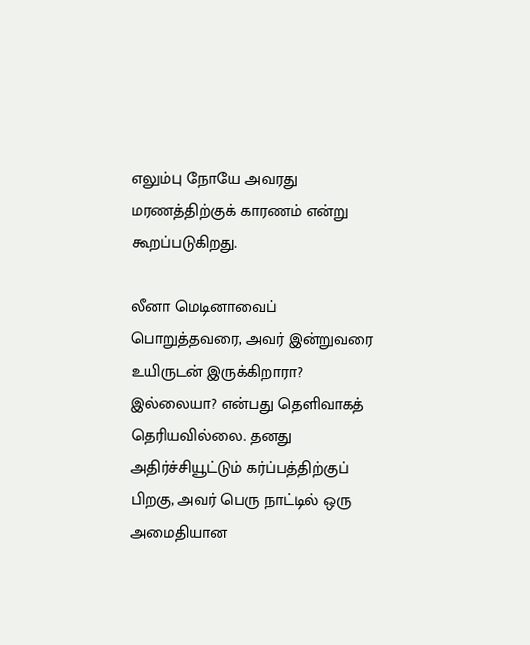எலும்பு நோயே அவரது மரணத்திற்குக் காரணம் என்று கூறப்படுகிறது.

லீனா மெடினாவைப் பொறுத்தவரை, அவர் இன்றுவரை உயிருடன் இருக்கிறாரா? இல்லையா? என்பது தெளிவாகத் தெரியவில்லை. தனது அதிர்ச்சியூட்டும் கர்ப்பத்திற்குப் பிறகு, அவர் பெரு நாட்டில் ஒரு அமைதியான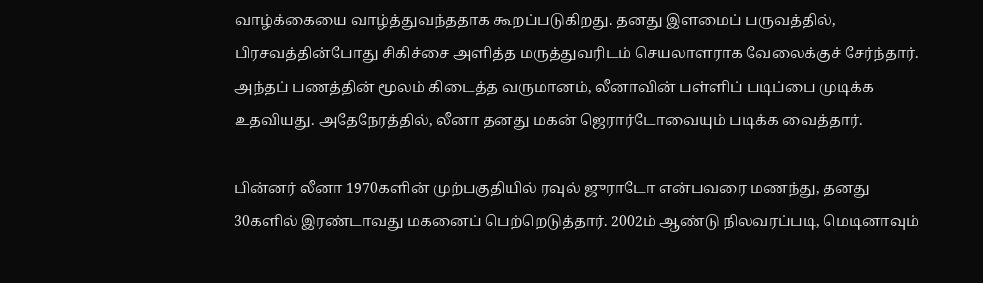வாழ்க்கையை வாழ்த்துவந்ததாக கூறப்படுகிறது. தனது இளமைப் பருவத்தில், பிரசவத்தின்போது சிகிச்சை அளித்த மருத்துவரிடம் செயலாளராக வேலைக்குச் சேர்ந்தார். அந்தப் பணத்தின் மூலம் கிடைத்த வருமானம், லீனாவின் பள்ளிப் படிப்பை முடிக்க உதவியது. அதேநேரத்தில், லீனா தனது மகன் ஜெரார்டோவையும் படிக்க வைத்தார்.

பின்னர் லீனா 1970களின் முற்பகுதியில் ரவுல் ஜுராடோ என்பவரை மணந்து, தனது 30களில் இரண்டாவது மகனைப் பெற்றெடுத்தார். 2002ம் ஆண்டு நிலவரப்படி, மெடினாவும்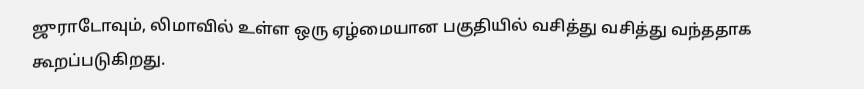ஜுராடோவும், லிமாவில் உள்ள ஒரு ஏழ்மையான பகுதியில் வசித்து வசித்து வந்ததாக கூறப்படுகிறது.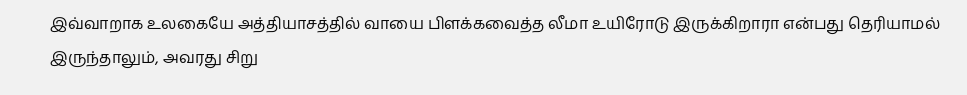இவ்வாறாக உலகையே அத்தியாசத்தில் வாயை பிளக்கவைத்த லீமா உயிரோடு இருக்கிறாரா என்பது தெரியாமல் இருந்தாலும், அவரது சிறு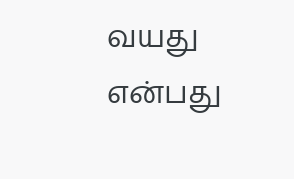வயது என்பது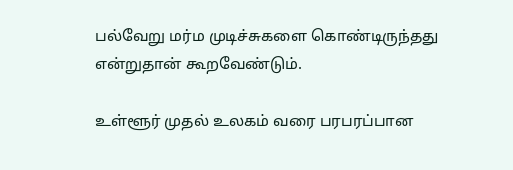பல்வேறு மர்ம முடிச்சுகளை கொண்டிருந்தது என்றுதான் கூறவேண்டும்.

உள்ளூர் முதல் உலகம் வரை பரபரப்பான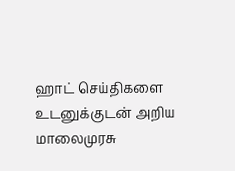ஹாட் செய்திகளை உடனுக்குடன் அறிய மாலைமுரசு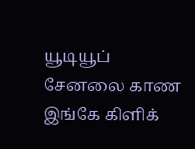யூடியூப் சேனலை காண இங்கே கிளிக்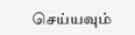செய்யவும்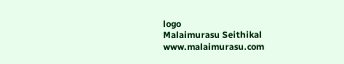logo
Malaimurasu Seithikal
www.malaimurasu.com